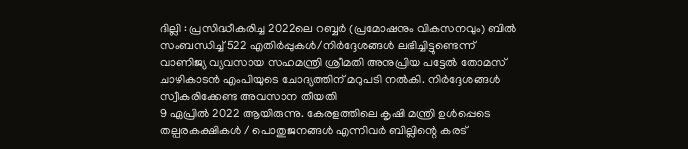ദില്ലി : പ്രസിദ്ധീകരിച്ച 2022ലെ റബ്ബർ (പ്രമോഷനും വികസനവും) ബിൽ സംബന്ധിച്ച് 522 എതിർപ്പുകൾ/നിർദ്ദേശങ്ങൾ ലഭിച്ചിട്ടുണ്ടെന്ന് വാണിജ്യ വ്യവസായ സഹമന്ത്രി ശ്രീമതി അനുപ്രിയ പട്ടേൽ തോമസ് ചാഴികാടൻ എംപിയുടെ ചോദ്യത്തിന് മറുപടി നൽകി. നിർദ്ദേശങ്ങൾ സ്വീകരിക്കേണ്ട അവസാന തീയതി
9 ഏപ്രിൽ 2022 ആയിരുന്നു. കേരളത്തിലെ കൃഷി മന്ത്രി ഉൾപ്പെടെ തല്പരകക്ഷികൾ / പൊതുജനങ്ങൾ എന്നിവർ ബില്ലിന്റെ കരട്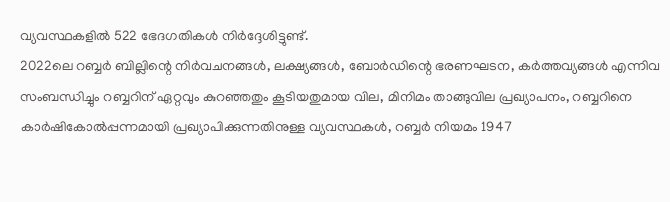വ്യവസ്ഥകളിൽ 522 ഭേദഗതികൾ നിർദ്ദേശിട്ടുണ്ട്.
2022ലെ റബ്ബർ ബില്ലിന്റെ നിർവചനങ്ങൾ, ലക്ഷ്യങ്ങൾ, ബോർഡിന്റെ ഭരണഘടന, കർത്തവ്യങ്ങൾ എന്നിവ സംബന്ധിച്ചും റബ്ബറിന് ഏറ്റവും കുറഞ്ഞതും കൂടിയതുമായ വില, മിനിമം താങ്ങുവില പ്രഖ്യാപനം, റബ്ബറിനെ കാർഷികോൽപ്പന്നമായി പ്രഖ്യാപിക്കുന്നതിനുള്ള വ്യവസ്ഥകൾ, റബ്ബർ നിയമം 1947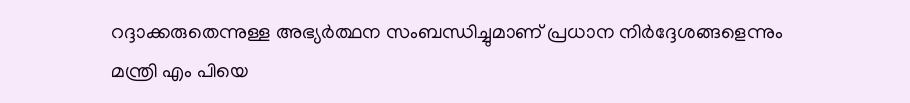റദ്ദാക്കരുതെന്നുള്ള അഭ്യർത്ഥന സംബന്ധിച്ചുമാണ് പ്രധാന നിർദ്ദേശങ്ങളെന്നും മന്ത്രി എം പിയെ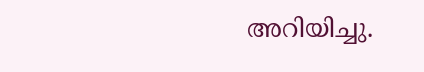അറിയിച്ചു.